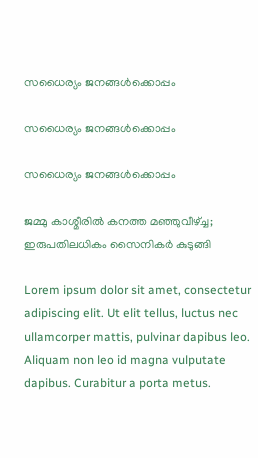സധൈര്യം ജനങ്ങൾക്കൊപ്പം

സധൈര്യം ജനങ്ങൾക്കൊപ്പം

സധൈര്യം ജനങ്ങൾക്കൊപ്പം

ജമ്മു കാശ്മീരിൽ കനത്ത മഞ്ഞുവീഴ്ച്ച; ഇരുപതിലധികം സൈനികർ കുടുങ്ങി

Lorem ipsum dolor sit amet, consectetur adipiscing elit. Ut elit tellus, luctus nec ullamcorper mattis, pulvinar dapibus leo. Aliquam non leo id magna vulputate dapibus. Curabitur a porta metus.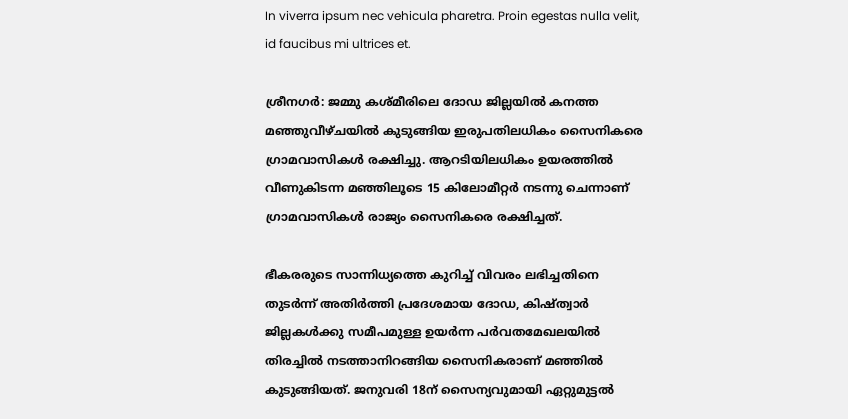In viverra ipsum nec vehicula pharetra. Proin egestas nulla velit, id faucibus mi ultrices et.

ശ്രീനഗർ: ജമ്മു കശ്മീരിലെ ദോഡ ജില്ലയിൽ കനത്ത മഞ്ഞുവീഴ്ചയിൽ കുടുങ്ങിയ ഇരുപതിലധികം സൈനികരെ ഗ്രാമവാസികൾ രക്ഷിച്ചു. ആറടിയിലധികം ഉയരത്തിൽ വീണുകിടന്ന മഞ്ഞിലൂടെ 15 കിലോമീറ്റർ നടന്നു ചെന്നാണ് ഗ്രാമവാസികൾ രാജ്യം സൈനികരെ രക്ഷിച്ചത്.

ഭീകരരുടെ സാന്നിധ്യത്തെ കുറിച്ച് വിവരം ലഭിച്ചതിനെ തുടർന്ന് അതിർത്തി പ്രദേശമായ ദോഡ, കിഷ്ത്വാർ ജില്ലകൾക്കു സമീപമുള്ള ഉയർന്ന പർവതമേഖലയിൽ തിരച്ചിൽ നടത്താനിറങ്ങിയ സൈനികരാണ് മഞ്ഞിൽ കുടുങ്ങിയത്. ജനുവരി 18ന് സൈന്യവുമായി ഏറ്റുമുട്ടൽ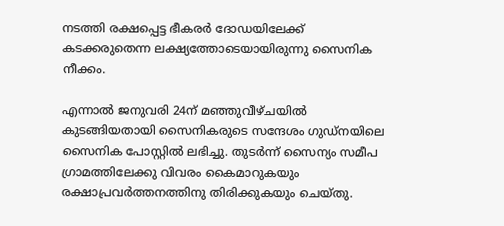നടത്തി രക്ഷപ്പെട്ട ഭീകരർ ദോഡയിലേക്ക് കടക്കരുതെന്ന ലക്ഷ്യത്തോടെയായിരുന്നു സൈനിക നീക്കം.

എന്നാൽ ജനുവരി 24ന് മഞ്ഞുവീഴ്ചയിൽ കുടങ്ങിയതായി സൈനികരുടെ സന്ദേശം ഗുഡ്നയിലെ സൈനിക പോസ്റ്റിൽ ലഭിച്ചു. തുടർന്ന് സൈന്യം സമീപ ഗ്രാമത്തിലേക്കു വിവരം കൈമാറുകയും രക്ഷാപ്രവർത്തനത്തിനു തിരിക്കുകയും ചെയ്തു.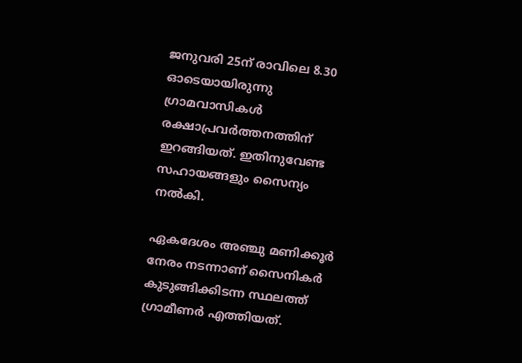ജനുവരി 25ന് രാവിലെ 8.30 ഓടെയായിരുന്നു ഗ്രാമവാസികൾ രക്ഷാപ്രവർത്തനത്തിന് ഇറങ്ങിയത്. ഇതിനുവേണ്ട സഹായങ്ങളും സൈന്യം നൽകി.

ഏകദേശം അഞ്ചു മണിക്കൂർ നേരം നടന്നാണ് സൈനികർ കുടുങ്ങിക്കിടന്ന സ്ഥലത്ത് ഗ്രാമീണർ എത്തിയത്.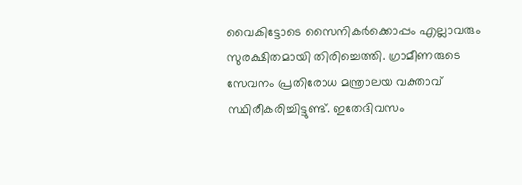വൈകിട്ടോടെ സൈനികർക്കൊപ്പം എല്ലാവരും സുരക്ഷിതമായി തിരിച്ചെത്തി. ഗ്രാമീണരുടെ സേവനം പ്രതിരോധ മന്ത്രാലയ വക്താവ് സ്ഥിരീകരിച്ചിട്ടുണ്ട്. ഇതേദിവസം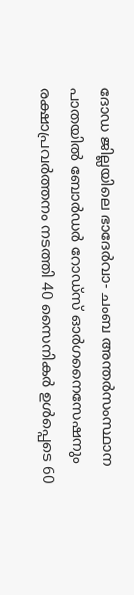ദോഡ ജില്ലയിലെ ഭാദേർവാ- ചംബ അന്തർസംസ്ഥാന പാതയിൽ ബോർഡർ റോഡ്‌സ് ഓർഗനൈസേഷനും രക്ഷാപ്രവർത്തനം നടത്തി 40 സൈനികർ ഉൾപ്പെടെ 60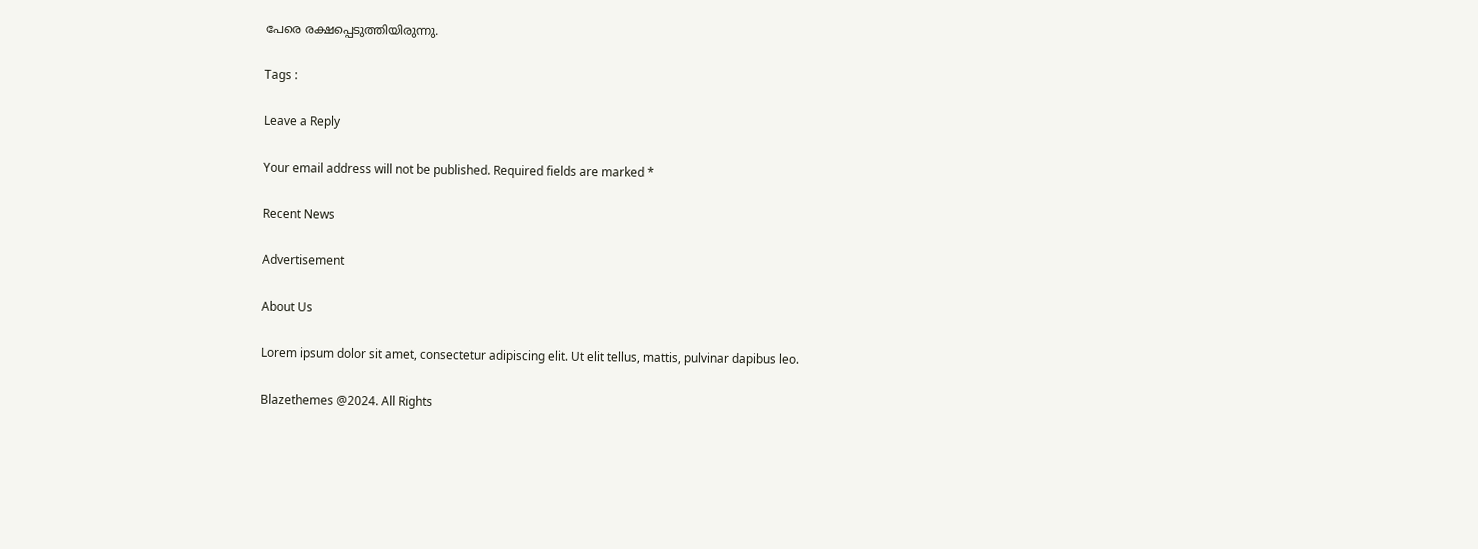പേരെ രക്ഷപ്പെടുത്തിയിരുന്നു.

Tags :

Leave a Reply

Your email address will not be published. Required fields are marked *

Recent News

Advertisement

About Us

Lorem ipsum dolor sit amet, consectetur adipiscing elit. Ut elit tellus, mattis, pulvinar dapibus leo.

Blazethemes @2024. All Rights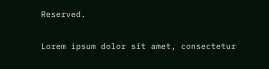Reserved.

Lorem ipsum dolor sit amet, consectetur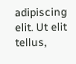adipiscing elit. Ut elit tellus,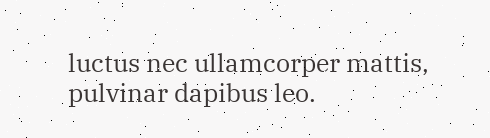luctus nec ullamcorper mattis, pulvinar dapibus leo.